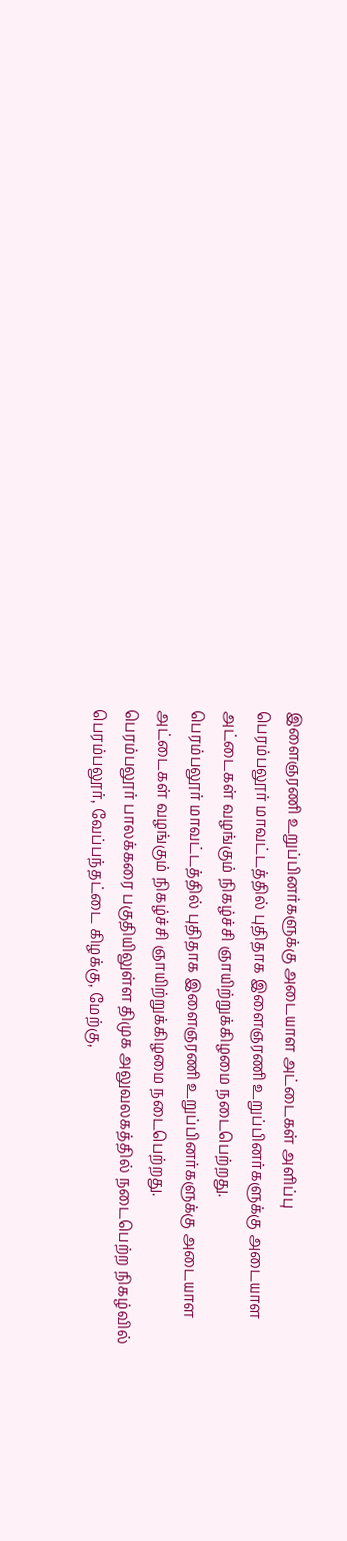இளைஞரணி உறுப்பினர்களுக்கு அடையாள அட்டைகள் அளிப்பு
பெரம்பலூர் மாவட்டத்தில் புதிதாக இளைஞரணி உறுப்பினர்களுக்கு அடையாள அட்டைகள் வழங்கும் நிகழ்ச்சி ஞாயிற்றுக்கிழமை நடைபெற்றது.
பெரம்பலூர் மாவட்டத்தில் புதிதாக இளைஞரணி உறுப்பினர்களுக்கு அடையாள அட்டைகள் வழங்கும் நிகழ்ச்சி ஞாயிற்றுக்கிழமை நடைபெற்றது.
பெரம்பலூர் பாலக்கரை பகுதியிலுள்ள திமுக அலுவலகத்தில் நடைபெற்ற நிகழ்வில் பெரம்பலூர், வேப்பந்தட்டை கிழக்கு, மேற்கு,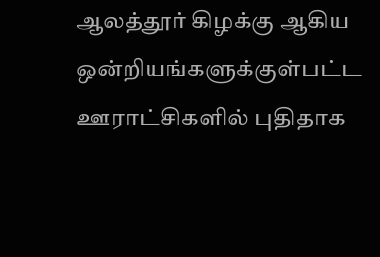ஆலத்தூர் கிழக்கு ஆகிய ஒன்றியங்களுக்குள்பட்ட ஊராட்சிகளில் புதிதாக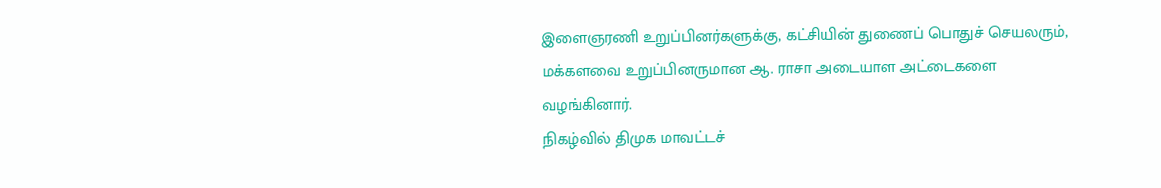இளைஞரணி உறுப்பினர்களுக்கு, கட்சியின் துணைப் பொதுச் செயலரும், மக்களவை உறுப்பினருமான ஆ. ராசா அடையாள அட்டைகளை வழங்கினார்.
நிகழ்வில் திமுக மாவட்டச்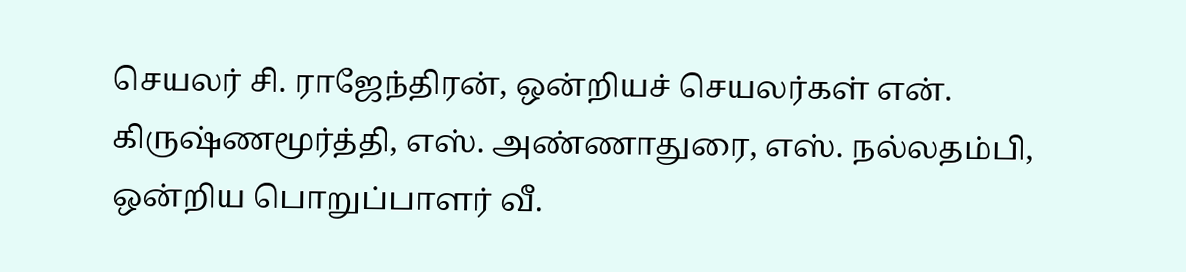செயலர் சி. ராஜேந்திரன், ஒன்றியச் செயலர்கள் என். கிருஷ்ணமூர்த்தி, எஸ். அண்ணாதுரை, எஸ். நல்லதம்பி, ஒன்றிய பொறுப்பாளர் வீ.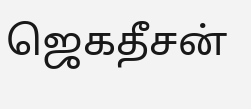ஜெகதீசன்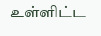உள்ளிட்ட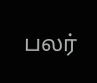பலர்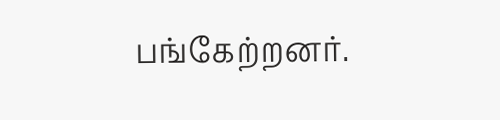பங்கேற்றனர்.